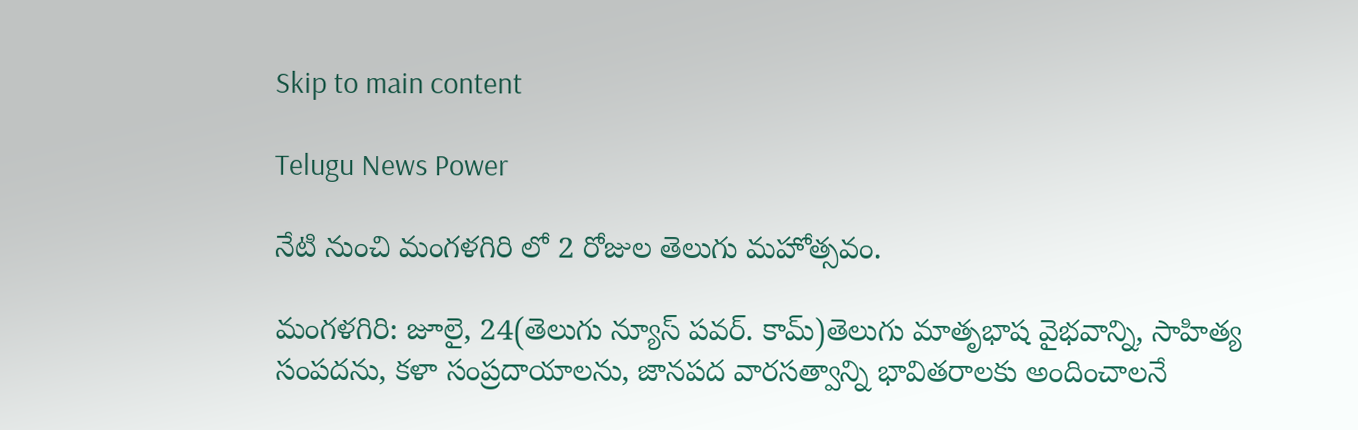Skip to main content

Telugu News Power

నేటి నుంచి మంగళగిరి లో 2 రోజుల తెలుగు మహోత్సవం.

మంగళగిరి: జూలై, 24(తెలుగు న్యూస్ పవర్. కామ్)తెలుగు మాతృభాష వైభవాన్ని, సాహిత్య సంపదను, కళా సంప్రదాయాలను, జానపద వారసత్వాన్ని భావితరాలకు అందించాలనే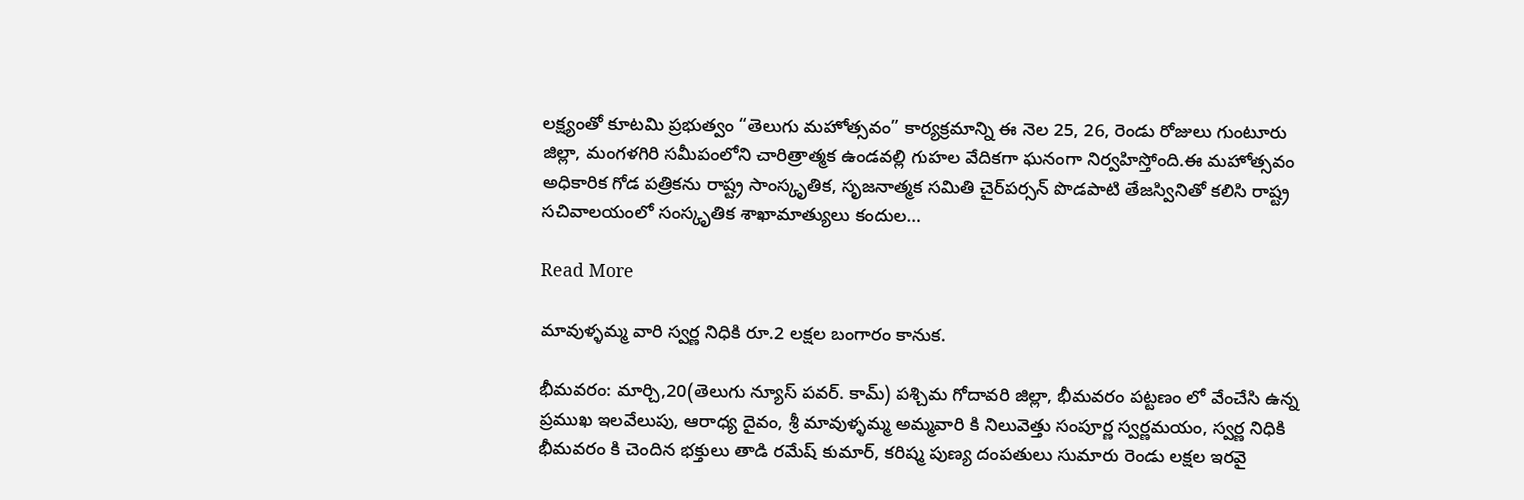లక్ష్యంతో కూటమి ప్రభుత్వం “తెలుగు మహోత్సవం” కార్యక్రమాన్ని ఈ నెల 25, 26, రెండు రోజులు గుంటూరు జిల్లా, మంగళగిరి సమీపంలోని చారిత్రాత్మక ఉండవల్లి గుహల వేదికగా ఘనంగా నిర్వహిస్తోంది.ఈ మహోత్సవం అధికారిక గోడ పత్రికను రాష్ట్ర సాంస్కృతిక, సృజనాత్మక సమితి చైర్‌పర్సన్ పొడపాటి తేజస్వినితో కలిసి రాష్ట్ర సచివాలయంలో సంస్కృతిక శాఖామాత్యులు కందుల…

Read More

మావుళ్ళమ్మ వారి స్వర్ణ నిధికి రూ.2 లక్షల బంగారం కానుక.

భీమవరం: మార్చి,20(తెలుగు న్యూస్ పవర్. కామ్) పశ్చిమ గోదావరి జిల్లా, భీమవరం పట్టణం లో వేంచేసి ఉన్న ప్రముఖ ఇలవేలుపు, ఆరాధ్య దైవం, శ్రీ మావుళ్ళమ్మ అమ్మవారి కి నిలువెత్తు సంపూర్ణ స్వర్ణమయం, స్వర్ణ నిధికి భీమవరం కి చెందిన భక్తులు తాడి రమేష్ కుమార్, కరిష్మ పుణ్య దంపతులు సుమారు రెండు లక్షల ఇరవై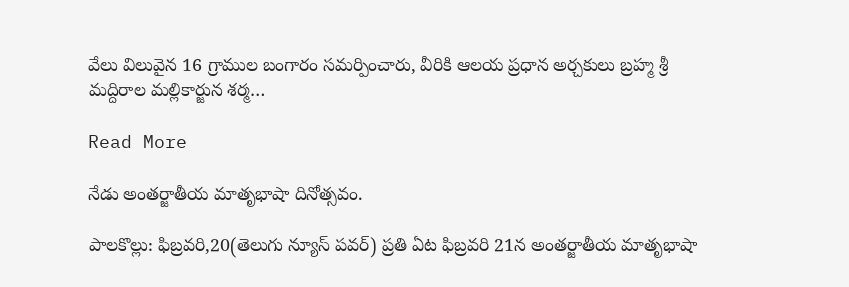వేలు విలువైన 16 గ్రాముల బంగారం సమర్పించారు, వీరికి ఆలయ ప్రధాన అర్చకులు బ్రహ్మ శ్రీ మద్దిరాల మల్లికార్జున శర్మ…

Read More

నేడు అంతర్జాతీయ మాతృభాషా దినోత్సవం.

పాలకొల్లు: ఫిబ్రవరి,20(తెలుగు న్యూస్ పవర్) ప్రతి ఏట ఫిబ్రవరి 21న అంతర్జాతీయ మాతృభాషా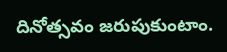దినోత్సవం జరుపుకుంటాం.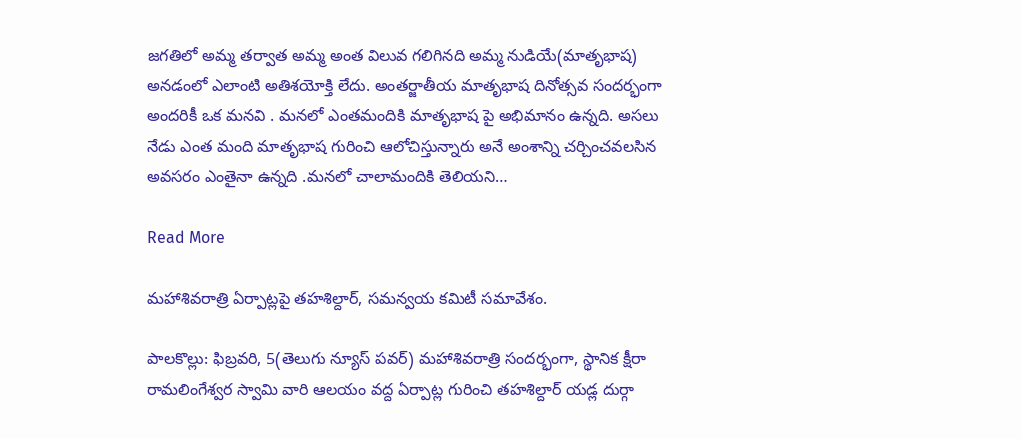జగతిలో అమ్మ తర్వాత అమ్మ అంత విలువ గలిగినది అమ్మ నుడియే(మాతృభాష) అనడంలో ఎలాంటి అతిశయోక్తి లేదు. అంతర్జాతీయ మాతృభాష దినోత్సవ సందర్భంగా అందరికీ ఒక మనవి . మనలో ఎంతమందికి మాతృభాష పై అభిమానం ఉన్నది. అసలు నేడు ఎంత మంది మాతృభాష గురించి ఆలోచిస్తున్నారు అనే అంశాన్ని చర్చించవలసిన అవసరం ఎంతైనా ఉన్నది .మనలో చాలామందికి తెలియని…

Read More

మహాశివరాత్రి ఏర్పాట్లపై తహశిల్దార్, సమన్వయ కమిటీ సమావేశం.

పాలకొల్లు: ఫిబ్రవరి, 5(తెలుగు న్యూస్ పవర్) మహాశివరాత్రి సందర్భంగా, స్థానిక క్షీరా రామలింగేశ్వర స్వామి వారి ఆలయం వద్ద ఏర్పాట్ల గురించి తహశిల్దార్ యడ్ల దుర్గా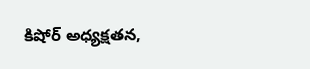కిషోర్ అధ్యక్షతన,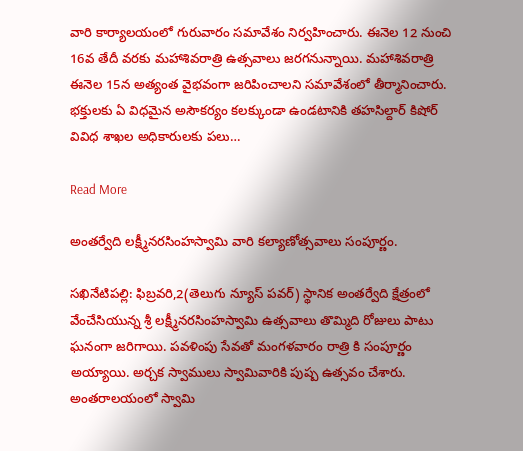వారి కార్యాలయంలో గురువారం సమావేశం నిర్వహించారు. ఈనెల 12 నుంచి 16వ తేదీ వరకు మహాశివరాత్రి ఉత్సవాలు జరగనున్నాయి. మహాశివరాత్రి ఈనెల 15న అత్యంత వైభవంగా జరిపించాలని సమావేశంలో తీర్మానించారు. భక్తులకు ఏ విధమైన అసౌకర్యం కలక్కుండా ఉండటానికి తహసిల్దార్ కిషోర్ వివిధ శాఖల అధికారులకు పలు…

Read More

అంతర్వేది లక్ష్మీనరసింహస్వామి వారి కల్యాణోత్సవాలు సంపూర్ణం.

సఖినేటిపల్లి: ఫిబ్రవరి,2(తెలుగు న్యూస్ పవర్) స్థానిక అంతర్వేది క్షేత్రంలో వేంచేసియున్న శ్రీ లక్ష్మీనరసింహస్వామి ఉత్సవాలు తొమ్మిది రోజులు పాటు ఘనంగా జరిగాయి. పవళింపు సేవతో మంగళవారం రాత్రి కి సంపూర్ణం అయ్యాయి. అర్చక స్వాములు స్వామివారికి పుష్ప ఉత్సవం చేశారు. అంతరాలయంలో స్వామి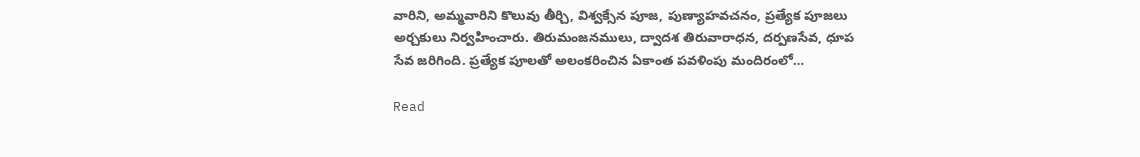వారిని, అమ్మవారిని కొలువు తీర్చి, విశ్వక్సేన పూజ, పుణ్యాహవచనం, ప్రత్యేక పూజలు అర్చకులు నిర్వహించారు. తిరుమంజనములు, ద్వాదశ తిరువారాధన, దర్పణసేవ, ధూప సేవ జరిగింది. ప్రత్యేక పూలతో అలంకరించిన ఏకాంత పవళింపు మందిరంలో…

Read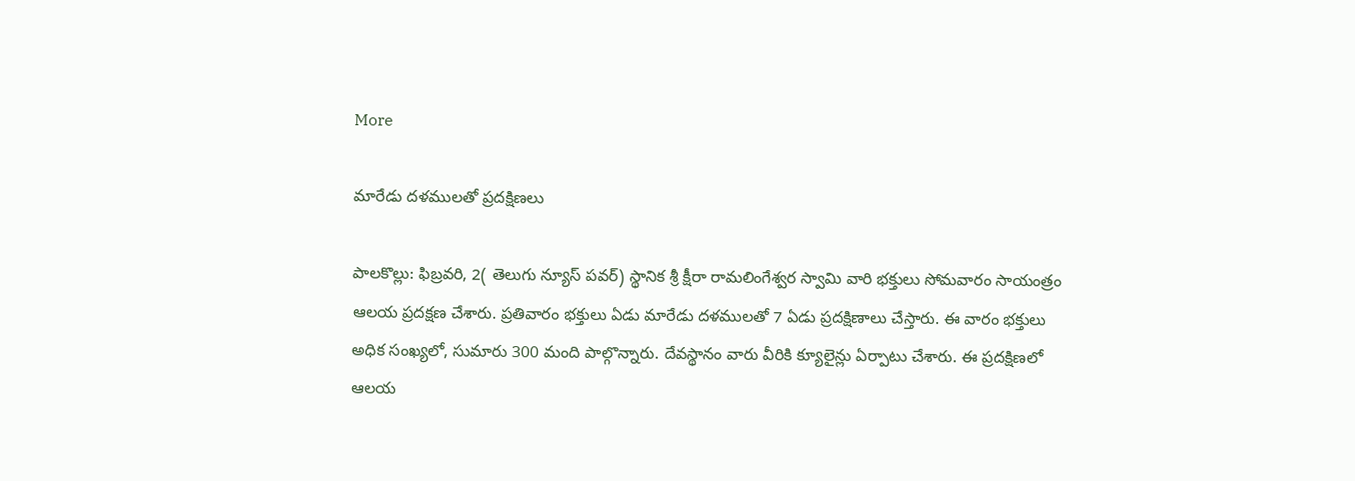More

మారేడు దళములతో ప్రదక్షిణలు

పాలకొల్లు: ఫిబ్రవరి, 2( తెలుగు న్యూస్ పవర్) స్థానిక శ్రీ క్షీరా రామలింగేశ్వర స్వామి వారి భక్తులు సోమవారం సాయంత్రం ఆలయ ప్రదక్షణ చేశారు. ప్రతివారం భక్తులు ఏడు మారేడు దళములతో 7 ఏడు ప్రదక్షిణాలు చేస్తారు. ఈ వారం భక్తులు అధిక సంఖ్యలో, సుమారు 300 మంది పాల్గొన్నారు. దేవస్థానం వారు వీరికి క్యూలైన్లు ఏర్పాటు చేశారు. ఈ ప్రదక్షిణలో ఆలయ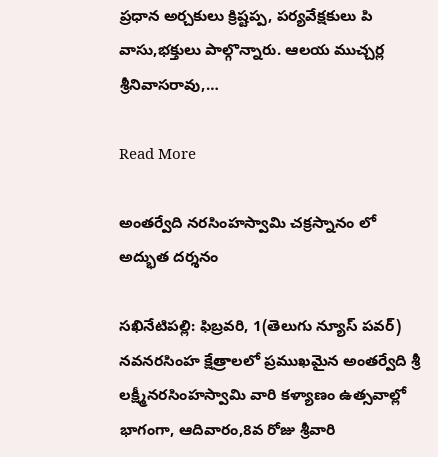ప్రధాన అర్చకులు క్రిష్టప్ప, పర్యవేక్షకులు పి వాసు,భక్తులు పాల్గొన్నారు. ఆలయ ముచ్చర్ల శ్రీనివాసరావు,…

Read More

అంతర్వేది నరసింహస్వామి చక్రస్నానం లో అద్భుత దర్శనం

సఖినేటిపల్లి: ఫిబ్రవరి, 1(తెలుగు న్యూస్ పవర్) నవనరసింహ క్షేత్రాలలో ప్రముఖమైన అంతర్వేది శ్రీ లక్ష్మీనరసింహస్వామి వారి కళ్యాణం ఉత్సవాల్లో భాగంగా, ఆదివారం,8వ రోజు శ్రీవారి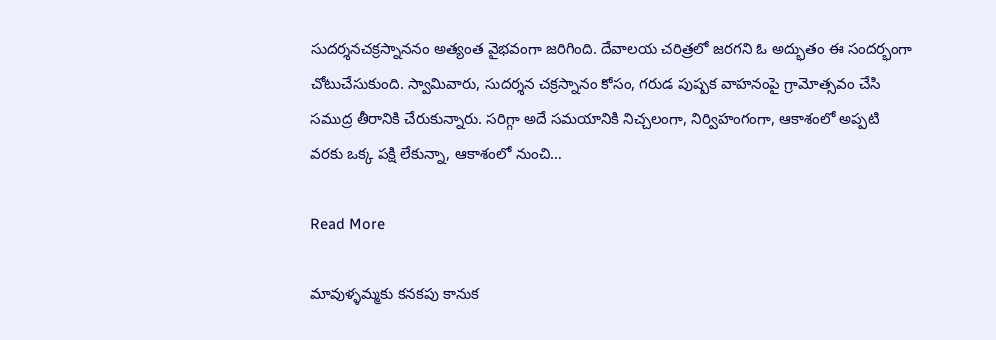సుదర్శనచక్రస్నాననం అత్యంత వైభవంగా జరిగింది. దేవాలయ చరిత్రలో జరగని ఓ అద్భుతం ఈ సందర్భంగా చోటుచేసుకుంది. స్వామివారు, సుదర్శన చక్రస్నానం కోసం, గరుడ పుష్పక వాహనంపై గ్రామోత్సవం చేసి సముద్ర తీరానికి చేరుకున్నారు. సరిగ్గా అదే సమయానికి నిచ్చలంగా, నిర్విహంగంగా, ఆకాశంలో అప్పటి వరకు ఒక్క పక్షి లేకున్నా, ఆకాశంలో నుంచి…

Read More

మావుళ్ళమ్మకు కనకపు కానుక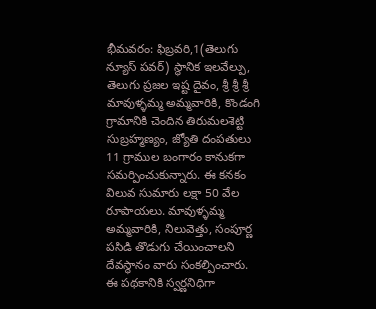భీమవరం: ఫిబ్రవరి,1(తెలుగు న్యూస్ పవర్) స్థానిక ఇలవేల్పు, తెలుగు ప్రజల ఇష్ట దైవం, శ్రీ శ్రీ శ్రీ మావుళ్ళమ్మ అమ్మవారికి, కొండంగి గ్రామానికి చెందిన తిరుమలశెట్టి సుబ్రహ్మణ్యం, జ్యోతి దంపతులు 11 గ్రాముల బంగారం కానుకగా సమర్పించుకున్నారు. ఈ కనకం విలువ సుమారు లక్షా 50 వేల రూపాయలు. మావుళ్ళమ్మ అమ్మవారికి, నిలువెత్తు, సంపూర్ణ పసిడి తొడుగు చేయించాలని దేవస్థానం వారు సంకల్పించారు. ఈ పథకానికి స్వర్ణనిధిగా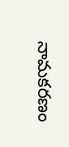నామకరణం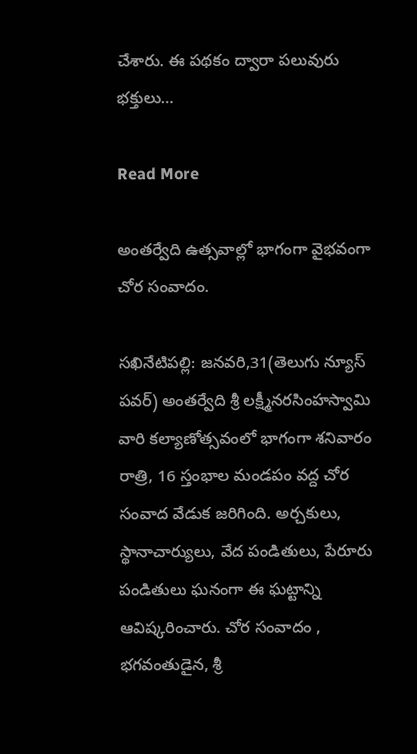చేశారు. ఈ పథకం ద్వారా పలువురు భక్తులు…

Read More

అంతర్వేది ఉత్సవాల్లో భాగంగా వైభవంగా చోర సంవాదం.

సఖినేటిపల్లి: జనవరి,31(తెలుగు న్యూస్ పవర్) అంతర్వేది శ్రీ లక్ష్మీనరసింహస్వామి వారి కల్యాణోత్సవంలో భాగంగా శనివారం రాత్రి, 16 స్తంభాల మండపం వద్ద చోర సంవాద వేడుక జరిగింది. అర్చకులు, స్థానాచార్యులు, వేద పండితులు, పేరూరు పండితులు ఘనంగా ఈ ఘట్టాన్ని ఆవిష్కరించారు. చోర సంవాదం , భగవంతుడైన, శ్రీ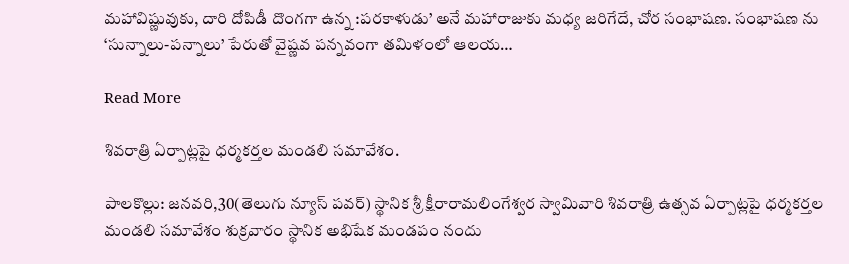మహావిష్ణువుకు, దారి దోపిడీ దొంగగా ఉన్న :పరకాళుడు’ అనే మహారాజుకు మధ్య జరిగేదే, చోర సంభాషణ. సంభాషణ ను ‘సున్నాలు-పన్నాలు’ పేరుతో వైష్ణవ పన్నవంగా తమిళంలో ఆలయ…

Read More

శివరాత్రి ఏర్పాట్లపై ధర్మకర్తల మండలి సమావేశం.

పాలకొల్లు: జనవరి,30(తెలుగు న్యూస్ పవర్) స్థానిక శ్రీ క్షీరారామలింగేశ్వర స్వామివారి శివరాత్రి ఉత్సవ ఏర్పాట్లపై ధర్మకర్తల మండలి సమావేశం శుక్రవారం స్థానిక అభిషేక మండపం నందు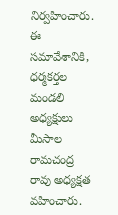నిర్వహించారు. ఈ సమావేశానికి, ధర్మకర్తల మండలి అధ్యక్షులు మీసాల రామచంద్ర రావు అధ్యక్షత వహించారు.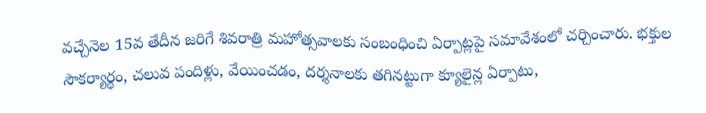వచ్చేనెల 15వ తేదీన జరిగే శివరాత్రి మహోత్సవాలకు సంబంధించి ఏర్పాట్లపై సమావేశంలో చర్చించారు. భక్తుల సౌకర్యార్థం, చలువ పందిళ్లు, వేయించడం, దర్శనాలకు తగినట్టుగా క్యూలైన్ల ఏర్పాటు,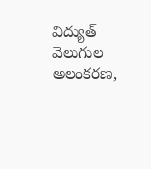విద్యుత్ వెలుగుల అలంకరణ,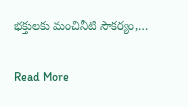భక్తులకు మంచినీటి సౌకర్యం,…

Read More